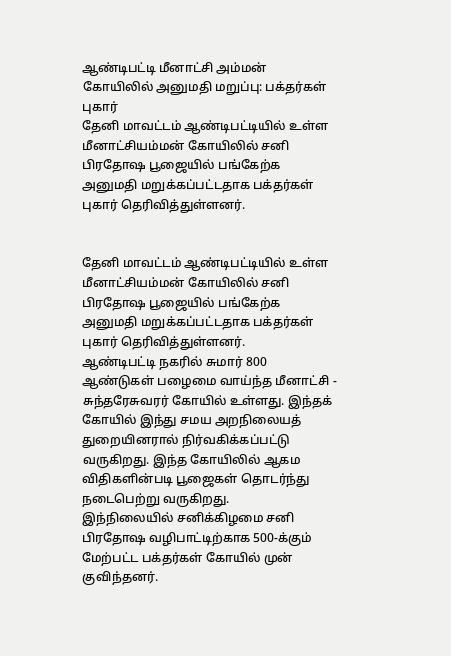ஆண்டிபட்டி மீனாட்சி அம்மன் கோயிலில் அனுமதி மறுப்பு: பக்தர்கள் புகார்
தேனி மாவட்டம் ஆண்டிபட்டியில் உள்ள மீனாட்சியம்மன் கோயிலில் சனி பிரதோஷ பூஜையில் பங்கேற்க அனுமதி மறுக்கப்பட்டதாக பக்தர்கள் புகார் தெரிவித்துள்ளனர்.


தேனி மாவட்டம் ஆண்டிபட்டியில் உள்ள மீனாட்சியம்மன் கோயிலில் சனி பிரதோஷ பூஜையில் பங்கேற்க அனுமதி மறுக்கப்பட்டதாக பக்தர்கள் புகார் தெரிவித்துள்ளனர்.
ஆண்டிபட்டி நகரில் சுமார் 800 ஆண்டுகள் பழைமை வாய்ந்த மீனாட்சி - சுந்தரேசுவரர் கோயில் உள்ளது. இந்தக் கோயில் இந்து சமய அறநிலையத் துறையினரால் நிர்வகிக்கப்பட்டு வருகிறது. இந்த கோயிலில் ஆகம விதிகளின்படி பூஜைகள் தொடர்ந்து நடைபெற்று வருகிறது.
இந்நிலையில் சனிக்கிழமை சனி பிரதோஷ வழிபாட்டிற்காக 500-க்கும் மேற்பட்ட பக்தர்கள் கோயில் முன் குவிந்தனர்.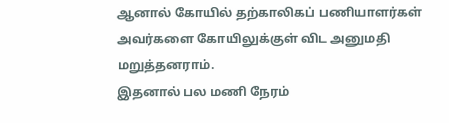ஆனால் கோயில் தற்காலிகப் பணியாளர்கள் அவர்களை கோயிலுக்குள் விட அனுமதி மறுத்தனராம்.
இதனால் பல மணி நேரம்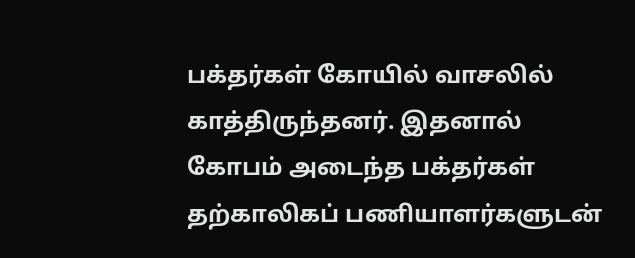பக்தர்கள் கோயில் வாசலில் காத்திருந்தனர். இதனால் கோபம் அடைந்த பக்தர்கள் தற்காலிகப் பணியாளர்களுடன்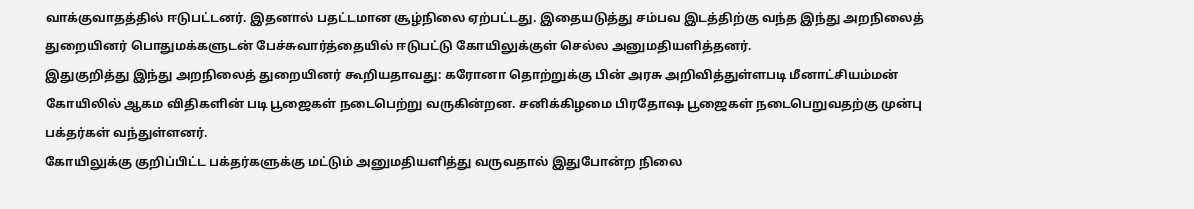வாக்குவாதத்தில் ஈடுபட்டனர். இதனால் பதட்டமான சூழ்நிலை ஏற்பட்டது. இதையடுத்து சம்பவ இடத்திற்கு வந்த இந்து அறநிலைத் துறையினர் பொதுமக்களுடன் பேச்சுவார்த்தையில் ஈடுபட்டு கோயிலுக்குள் செல்ல அனுமதியளித்தனர்.
இதுகுறித்து இந்து அறநிலைத் துறையினர் கூறியதாவது: கரோனா தொற்றுக்கு பின் அரசு அறிவித்துள்ளபடி மீனாட்சியம்மன் கோயிலில் ஆகம விதிகளின் படி பூஜைகள் நடைபெற்று வருகின்றன. சனிக்கிழமை பிரதோஷ பூஜைகள் நடைபெறுவதற்கு முன்பு பக்தர்கள் வந்துள்ளனர்.
கோயிலுக்கு குறிப்பிட்ட பக்தர்களுக்கு மட்டும் அனுமதியளித்து வருவதால் இதுபோன்ற நிலை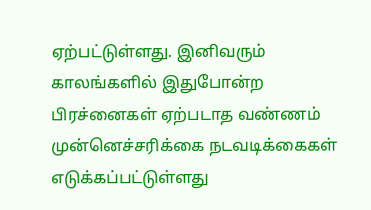ஏற்பட்டுள்ளது. இனிவரும் காலங்களில் இதுபோன்ற பிரச்னைகள் ஏற்படாத வண்ணம் முன்னெச்சரிக்கை நடவடிக்கைகள் எடுக்கப்பட்டுள்ளது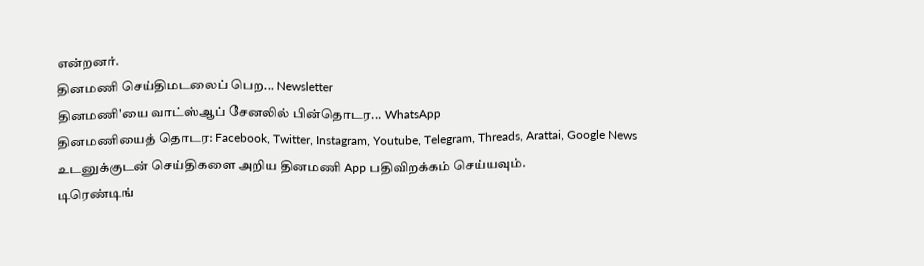என்றனர்.
தினமணி செய்திமடலைப் பெற... Newsletter
தினமணி'யை வாட்ஸ்ஆப் சேனலில் பின்தொடர... WhatsApp
தினமணியைத் தொடர: Facebook, Twitter, Instagram, Youtube, Telegram, Threads, Arattai, Google News
உடனுக்குடன் செய்திகளை அறிய தினமணி App பதிவிறக்கம் செய்யவும்.
டிரெண்டிங்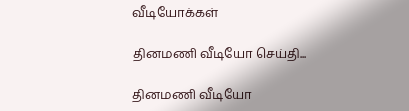வீடியோக்கள்

தினமணி வீடியோ செய்தி...

தினமணி வீடியோ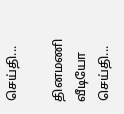செய்தி...

தினமணி வீடியோ செய்தி...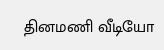தினமணி வீடியோ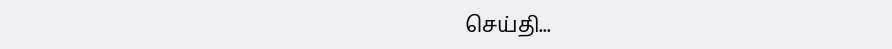செய்தி...